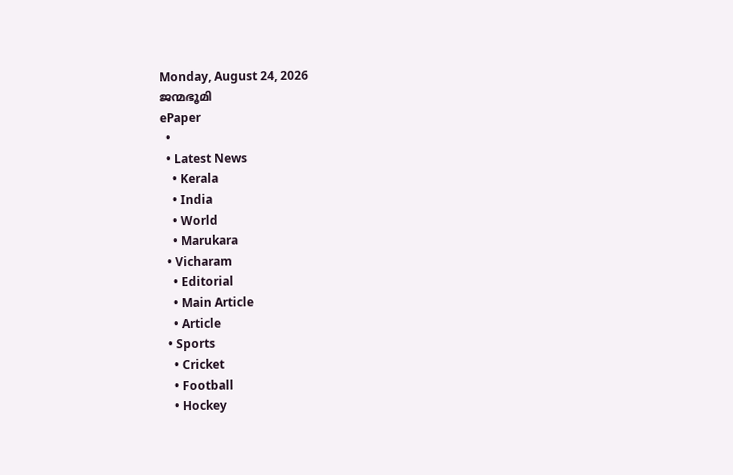Monday, August 24, 2026
ജന്മഭൂമി
ePaper
  •
  • Latest News
    • Kerala
    • India
    • World
    • Marukara
  • Vicharam
    • Editorial
    • Main Article
    • Article
  • Sports
    • Cricket
    • Football
    • Hockey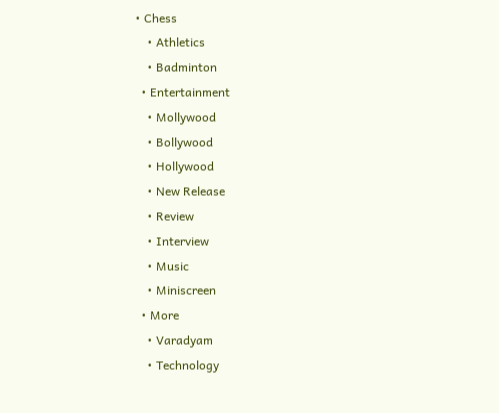• Chess
    • Athletics
    • Badminton
  • Entertainment
    • Mollywood
    • Bollywood
    • Hollywood
    • New Release
    • Review
    • Interview
    • Music
    • Miniscreen
  • More
    • Varadyam
    • Technology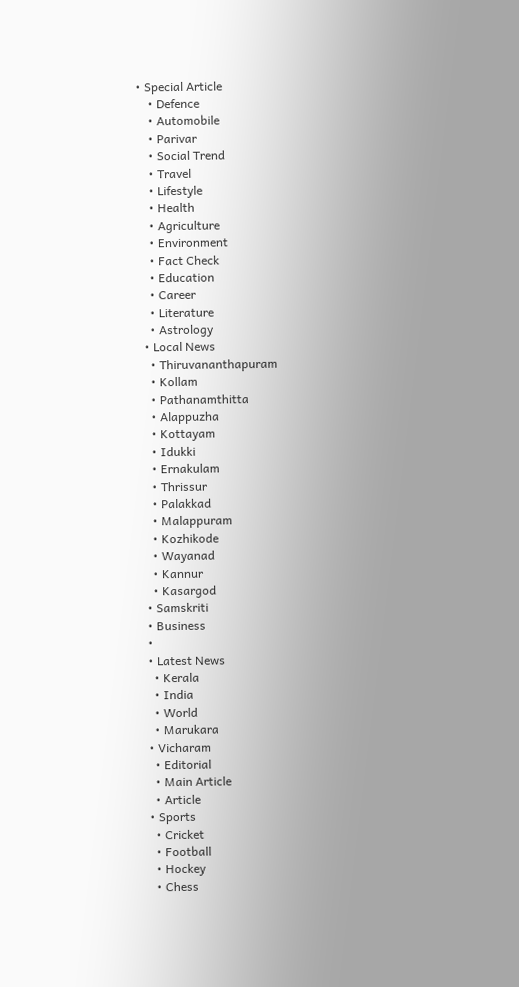• Special Article
    • Defence
    • Automobile
    • Parivar
    • Social Trend
    • Travel
    • Lifestyle
    • Health
    • Agriculture
    • Environment
    • Fact Check
    • Education
    • Career
    • Literature
    • Astrology
  • Local News
    • Thiruvananthapuram
    • Kollam
    • Pathanamthitta
    • Alappuzha
    • Kottayam
    • Idukki
    • Ernakulam
    • Thrissur
    • Palakkad
    • Malappuram
    • Kozhikode
    • Wayanad
    • Kannur
    • Kasargod
  • Samskriti
  • Business
  •
  • Latest News
    • Kerala
    • India
    • World
    • Marukara
  • Vicharam
    • Editorial
    • Main Article
    • Article
  • Sports
    • Cricket
    • Football
    • Hockey
    • Chess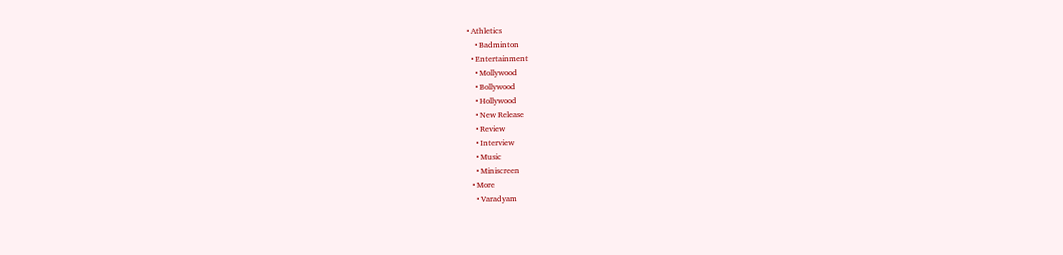• Athletics
    • Badminton
  • Entertainment
    • Mollywood
    • Bollywood
    • Hollywood
    • New Release
    • Review
    • Interview
    • Music
    • Miniscreen
  • More
    • Varadyam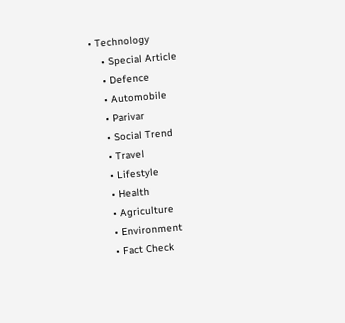• Technology
    • Special Article
    • Defence
    • Automobile
    • Parivar
    • Social Trend
    • Travel
    • Lifestyle
    • Health
    • Agriculture
    • Environment
    • Fact Check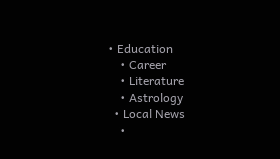• Education
    • Career
    • Literature
    • Astrology
  • Local News
    •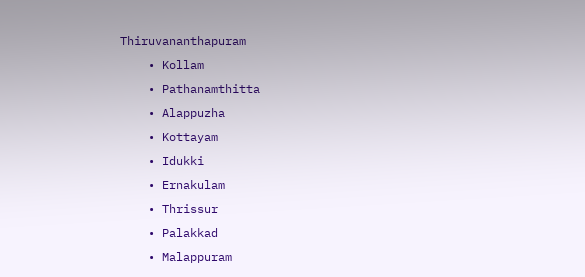Thiruvananthapuram
    • Kollam
    • Pathanamthitta
    • Alappuzha
    • Kottayam
    • Idukki
    • Ernakulam
    • Thrissur
    • Palakkad
    • Malappuram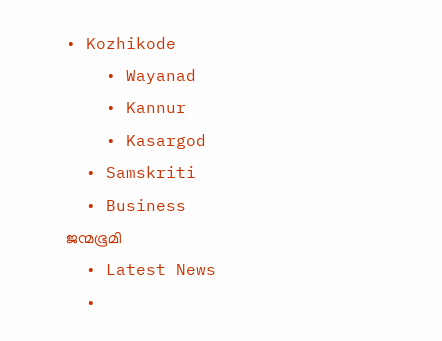• Kozhikode
    • Wayanad
    • Kannur
    • Kasargod
  • Samskriti
  • Business
ജന്മഭൂമി
  • Latest News
  •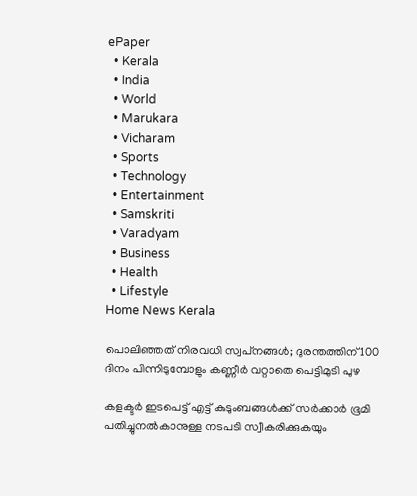ePaper
  • Kerala
  • India
  • World
  • Marukara
  • Vicharam
  • Sports
  • Technology
  • Entertainment
  • Samskriti
  • Varadyam
  • Business
  • Health
  • Lifestyle
Home News Kerala

പൊലിഞ്ഞത് നിരവധി സ്വപ്‌നങ്ങള്‍; ദുരന്തത്തിന് 100 ദിനം പിന്നിടുമ്പോളും കണ്ണീര്‍ വറ്റാതെ പെട്ടിമുടി പുഴ

കളക്ടര്‍ ഇടപെട്ട് എട്ട് കുടുംബങ്ങള്‍ക്ക് സര്‍ക്കാര്‍ ഭൂമി പതിച്ചുനല്‍കാനുള്ള നടപടി സ്വീകരിക്കുകയും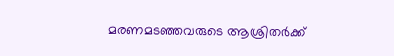മരണമടഞ്ഞവരുടെ ആശ്രിതര്‍ക്ക്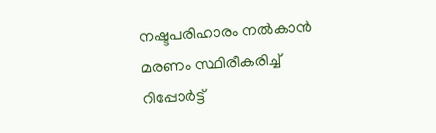നഷ്ടപരിഹാരം നല്‍കാന്‍ മരണം സ്ഥിരീകരിച്ച് റിപ്പോര്‍ട്ട്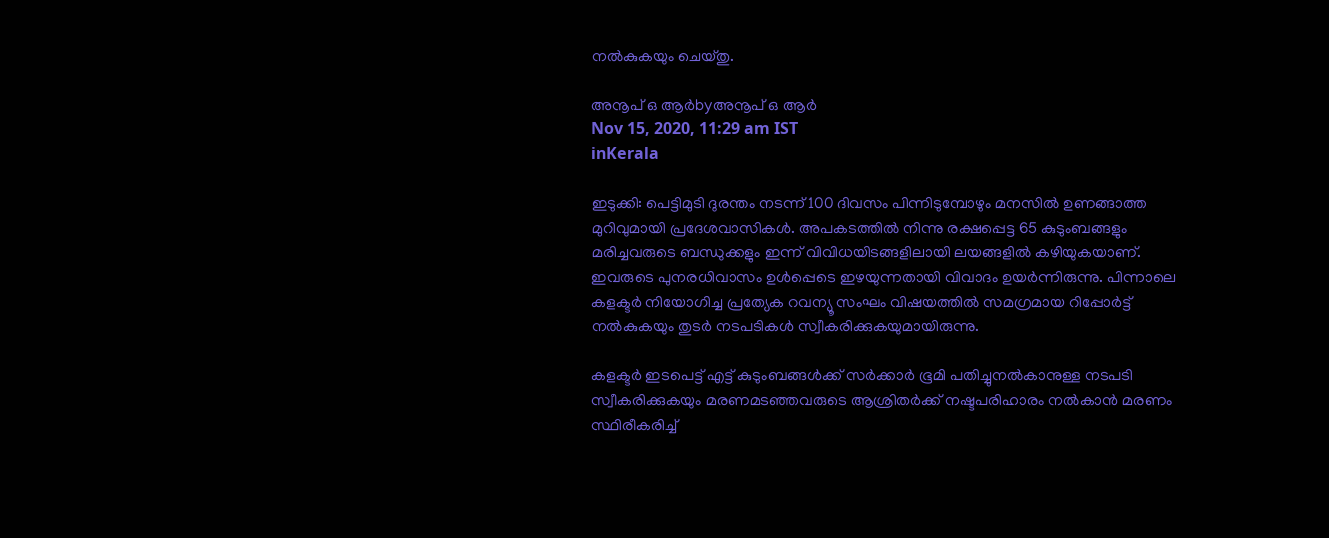നല്‍കുകയും ചെയ്തു.

അനൂപ് ഒ ആര്‍byഅനൂപ് ഒ ആര്‍
Nov 15, 2020, 11:29 am IST
inKerala

ഇടുക്കി: പെട്ടിമുടി ദുരന്തം നടന്ന് 100 ദിവസം പിന്നിടുമ്പോഴും മനസില്‍ ഉണങ്ങാത്ത മുറിവുമായി പ്രദേശവാസികള്‍. അപകടത്തില്‍ നിന്നു രക്ഷപ്പെട്ട 65 കുടുംബങ്ങളും മരിച്ചവരുടെ ബന്ധുക്കളും ഇന്ന് വിവിധയിടങ്ങളിലായി ലയങ്ങളില്‍ കഴിയുകയാണ്. ഇവരുടെ പുനരധിവാസം ഉള്‍പ്പെടെ ഇഴയുന്നതായി വിവാദം ഉയര്‍ന്നിരുന്നു. പിന്നാലെ കളക്ടര്‍ നിയോഗിച്ച പ്രത്യേക റവന്യൂ സംഘം വിഷയത്തില്‍ സമഗ്രമായ റിപ്പോര്‍ട്ട് നല്‍കുകയും തുടര്‍ നടപടികള്‍ സ്വീകരിക്കുകയുമായിരുന്നു.

കളക്ടര്‍ ഇടപെട്ട് എട്ട് കുടുംബങ്ങള്‍ക്ക് സര്‍ക്കാര്‍ ഭൂമി പതിച്ചുനല്‍കാനുള്ള നടപടി സ്വീകരിക്കുകയും മരണമടഞ്ഞവരുടെ ആശ്രിതര്‍ക്ക് നഷ്ടപരിഹാരം നല്‍കാന്‍ മരണം സ്ഥിരീകരിച്ച്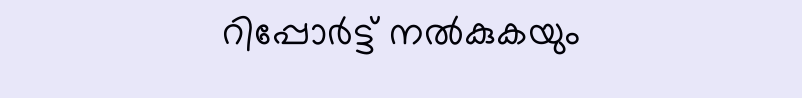റിപ്പോര്‍ട്ട് നല്‍കുകയും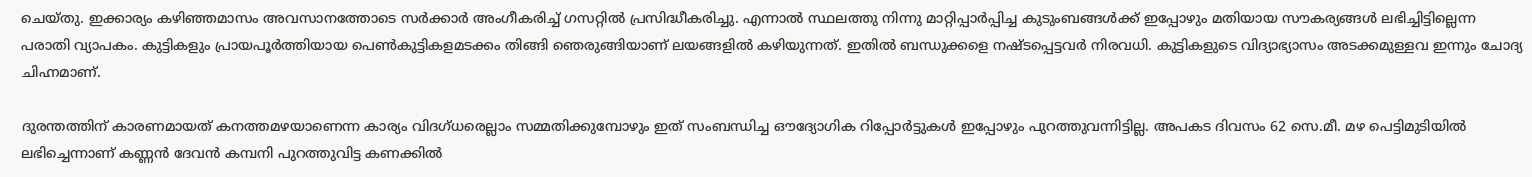ചെയ്തു. ഇക്കാര്യം കഴിഞ്ഞമാസം അവസാനത്തോടെ സര്‍ക്കാര്‍ അംഗീകരിച്ച് ഗസറ്റില്‍ പ്രസിദ്ധീകരിച്ചു. എന്നാല്‍ സ്ഥലത്തു നിന്നു മാറ്റിപ്പാര്‍പ്പിച്ച കുടുംബങ്ങള്‍ക്ക് ഇപ്പോഴും മതിയായ സൗകര്യങ്ങള്‍ ലഭിച്ചിട്ടില്ലെന്ന പരാതി വ്യാപകം. കുട്ടികളും പ്രായപൂര്‍ത്തിയായ പെണ്‍കുട്ടികളമടക്കം തിങ്ങി ഞെരുങ്ങിയാണ് ലയങ്ങളില്‍ കഴിയുന്നത്. ഇതില്‍ ബന്ധുക്കളെ നഷ്ടപ്പെട്ടവര്‍ നിരവധി. കുട്ടികളുടെ വിദ്യാഭ്യാസം അടക്കമുള്ളവ ഇന്നും ചോദ്യ ചിഹ്നമാണ്.

ദുരന്തത്തിന് കാരണമായത് കനത്തമഴയാണെന്ന കാര്യം വിദഗ്ധരെല്ലാം സമ്മതിക്കുമ്പോഴും ഇത് സംബന്ധിച്ച ഔദ്യോഗിക റിപ്പോര്‍ട്ടുകള്‍ ഇപ്പോഴും പുറത്തുവന്നിട്ടില്ല. അപകട ദിവസം 62 സെ.മീ. മഴ പെട്ടിമുടിയില്‍ ലഭിച്ചെന്നാണ് കണ്ണന്‍ ദേവന്‍ കമ്പനി പുറത്തുവിട്ട കണക്കില്‍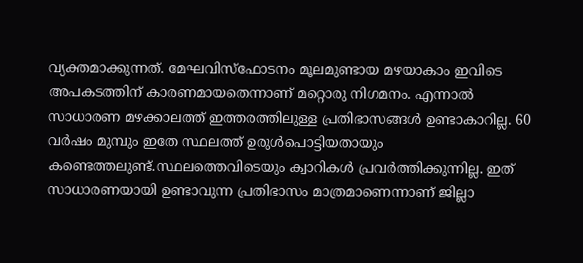വ്യക്തമാക്കുന്നത്. മേഘവിസ്ഫോടനം മൂലമുണ്ടായ മഴയാകാം ഇവിടെ അപകടത്തിന് കാരണമായതെന്നാണ് മറ്റൊരു നിഗമനം. എന്നാല്‍ സാധാരണ മഴക്കാലത്ത് ഇത്തരത്തിലുള്ള പ്രതിഭാസങ്ങള്‍ ഉണ്ടാകാറില്ല. 60 വര്‍ഷം മുമ്പും ഇതേ സ്ഥലത്ത് ഉരുള്‍പൊട്ടിയതായും കണ്ടെത്തലുണ്ട്.സ്ഥലത്തെവിടെയും ക്വാറികള്‍ പ്രവര്‍ത്തിക്കുന്നില്ല. ഇത് സാധാരണയായി ഉണ്ടാവുന്ന പ്രതിഭാസം മാത്രമാണെന്നാണ് ജില്ലാ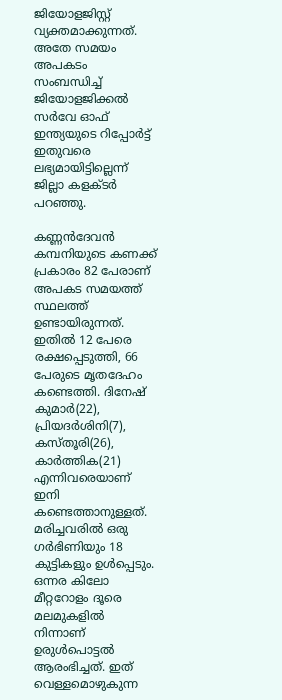ജിയോളജിസ്റ്റ് വ്യക്തമാക്കുന്നത്. അതേ സമയം അപകടം സംബന്ധിച്ച് ജിയോളജിക്കല്‍ സര്‍വേ ഓഫ് ഇന്ത്യയുടെ റിപ്പോര്‍ട്ട് ഇതുവരെ ലഭ്യമായിട്ടില്ലെന്ന് ജില്ലാ കളക്ടര്‍ പറഞ്ഞു.

കണ്ണന്‍ദേവന്‍ കമ്പനിയുടെ കണക്ക് പ്രകാരം 82 പേരാണ് അപകട സമയത്ത് സ്ഥലത്ത് ഉണ്ടായിരുന്നത്. ഇതില്‍ 12 പേരെ രക്ഷപ്പെടുത്തി, 66 പേരുടെ മൃതദേഹം കണ്ടെത്തി. ദിനേഷ് കുമാര്‍(22), പ്രിയദര്‍ശിനി(7), കസ്തൂരി(26), കാര്‍ത്തിക(21) എന്നിവരെയാണ് ഇനി കണ്ടെത്താനുള്ളത്. മരിച്ചവരില്‍ ഒരു ഗര്‍ഭിണിയും 18 കുട്ടികളും ഉള്‍പ്പെടും. ഒന്നര കിലോ മീറ്ററോളം ദൂരെ മലമുകളില്‍ നിന്നാണ് ഉരുള്‍പൊട്ടല്‍ ആരംഭിച്ചത്. ഇത് വെള്ളമൊഴുകുന്ന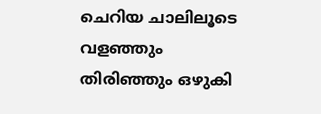ചെറിയ ചാലിലൂടെ വളഞ്ഞും തിരിഞ്ഞും ഒഴുകി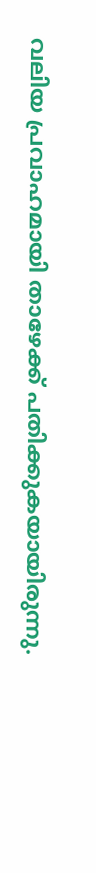വലിയ പ്രവാഹമായി താഴേക്ക് പതിക്കുകയായിരുന്നു.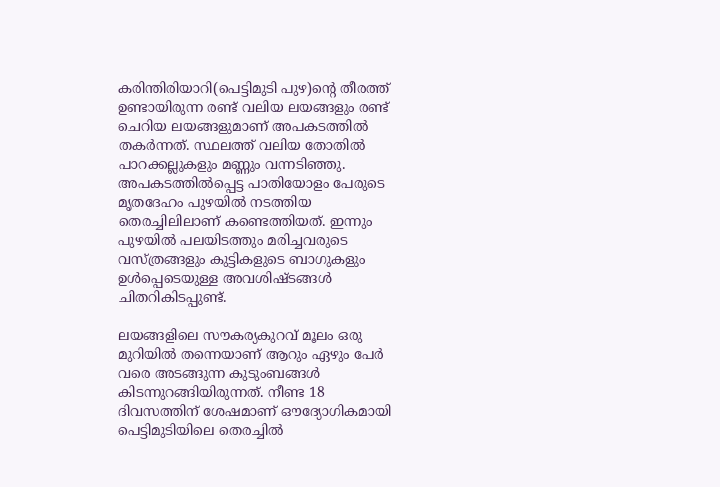കരിന്തിരിയാറി(പെട്ടിമുടി പുഴ)ന്റെ തീരത്ത് ഉണ്ടായിരുന്ന രണ്ട് വലിയ ലയങ്ങളും രണ്ട് ചെറിയ ലയങ്ങളുമാണ് അപകടത്തില്‍ തകര്‍ന്നത്. സ്ഥലത്ത് വലിയ തോതില്‍ പാറക്കല്ലുകളും മണ്ണും വന്നടിഞ്ഞു. അപകടത്തില്‍പ്പെട്ട പാതിയോളം പേരുടെ മൃതദേഹം പുഴയില്‍ നടത്തിയ തെരച്ചിലിലാണ് കണ്ടെത്തിയത്. ഇന്നും പുഴയില്‍ പലയിടത്തും മരിച്ചവരുടെ വസ്ത്രങ്ങളും കുട്ടികളുടെ ബാഗുകളും ഉള്‍പ്പെടെയുള്ള അവശിഷ്ടങ്ങള്‍ ചിതറികിടപ്പുണ്ട്.

ലയങ്ങളിലെ സൗകര്യകുറവ് മൂലം ഒരു മുറിയില്‍ തന്നെയാണ് ആറും ഏഴും പേര്‍ വരെ അടങ്ങുന്ന കുടുംബങ്ങള്‍ കിടന്നുറങ്ങിയിരുന്നത്. നീണ്ട 18 ദിവസത്തിന് ശേഷമാണ് ഔദ്യോഗികമായി പെട്ടിമുടിയിലെ തെരച്ചില്‍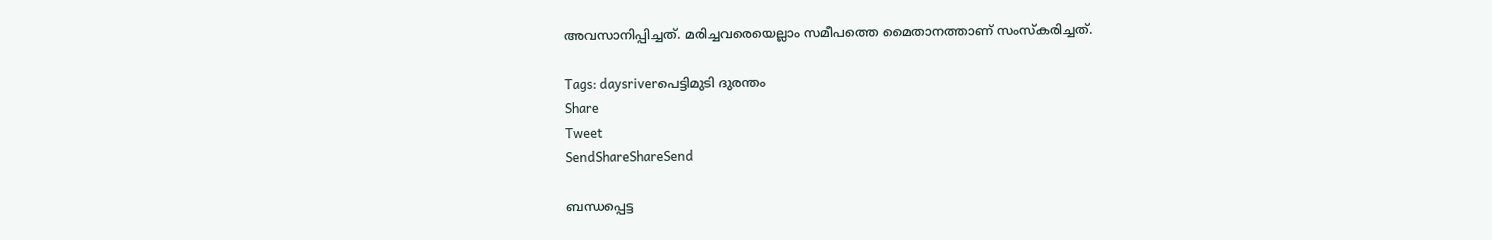അവസാനിപ്പിച്ചത്. മരിച്ചവരെയെല്ലാം സമീപത്തെ മൈതാനത്താണ് സംസ്‌കരിച്ചത്.

Tags: daysriverപെട്ടിമുടി ദുരന്തം
Share
Tweet
SendShareShareSend

ബന്ധപ്പെട്ട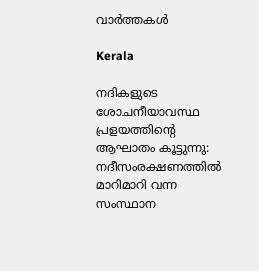വാര്‍ത്തകള്‍

Kerala

നദികളുടെ ശോചനീയാവസ്ഥ പ്രളയത്തിന്റെ ആഘാതം കൂട്ടുന്നു: നദീസംരക്ഷണത്തിൽ മാറിമാറി വന്ന സംസ്ഥാന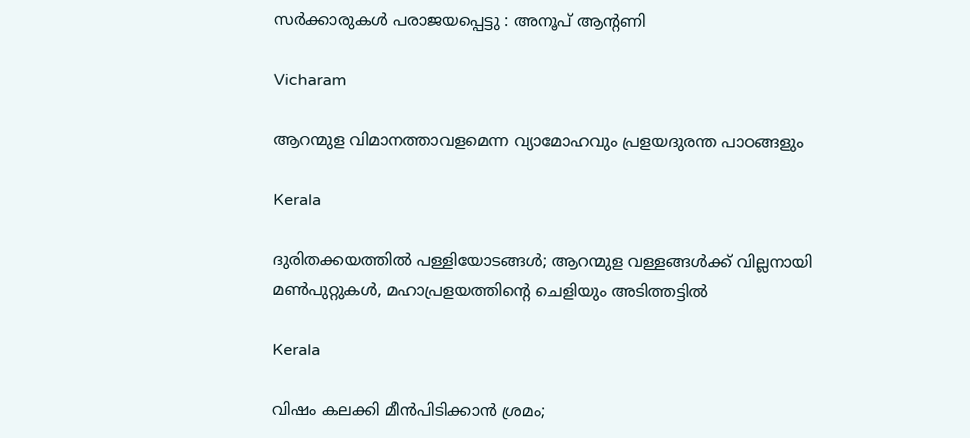സർക്കാരുകൾ പരാജയപ്പെട്ടു : അനൂപ് ആന്റണി

Vicharam

ആറന്മുള വിമാനത്താവളമെന്ന വ്യാമോഹവും പ്രളയദുരന്ത പാഠങ്ങളും

Kerala

ദുരിതക്കയത്തില്‍ പള്ളിയോടങ്ങള്‍; ആറന്മുള വള്ളങ്ങള്‍ക്ക് വില്ലനായി മണ്‍പുറ്റുകള്‍, മഹാപ്രളയത്തിന്റെ ചെളിയും അടിത്തട്ടില്‍

Kerala

വിഷം കലക്കി മീൻപിടിക്കാൻ ശ്രമം;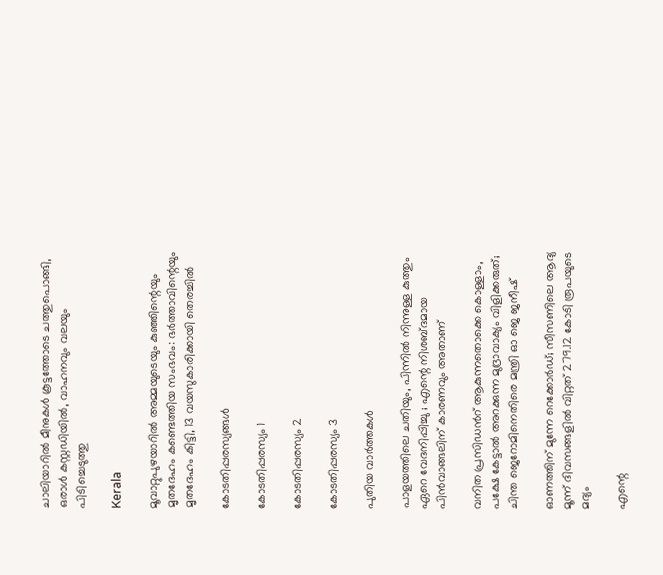ചാലിയാറിൽ മീനുകൾ കൂട്ടത്തോടെ ചത്തുപൊങ്ങി, ഒരാൾ കസ്റ്റഡിയിൽ, വാഹനവും വലയും പിടിച്ചെടുത്തു

Kerala

മൂവാറ്റുപുഴയാറില്‍ അമ്മയുടെയും കുഞ്ഞിന്റെയും മൃതദേഹം കണ്ടെത്തിയ സംഭവം: ഭര്‍ത്താവിന്റെയും മൃതദേഹം കിട്ടി, 13 വയസുകാരിക്കായി തെരച്ചില്‍

കോടതിപ്പരസ്യങ്ങള്‍

കോടതിപ്പരസ്യം 1

കോടതിപ്പരസ്യം 2

കോടതിപ്പരസ്യം 3

പുതിയ വാര്‍ത്തകള്‍

പാളയത്തിലെ ചതിയും, പിന്നിൽ നിന്നുള്ള കുത്തും ഏറെ വേദനിപ്പിച്ചു ; എന്റെ നിശബ്ദമായ പിൻവാങ്ങലിന് കാരണവും അതാണ്

വനിത പ്രസിഡൻറ് ആകുന്നതൊക്കെ കൊള്ളാം, പക്ഷേ കേട്ടാൽ അറക്കുന്ന മുദ്രാവാക്യം വിളിക്കരുത്; ചിന്ത ജെറോമിനെതിരെ മന്ത്രി ഓ ജെ ജനീഷ്

ഓണത്തിന് മുന്നേ റെക്കോര്‍ഡ്; സീസണിലെ ആദ്യ മൂന്ന് ദിവസങ്ങളിൽ വിറ്റത് 279.12 കോടി രൂപയുടെ മദ്യം

എന്റെ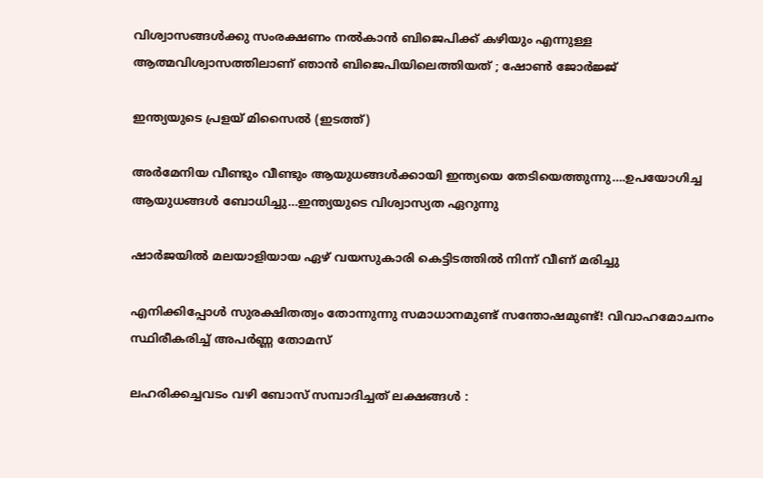വിശ്വാസങ്ങള്‍ക്കു സംരക്ഷണം നല്‍കാന്‍ ബിജെപിക്ക് കഴിയും എന്നുള്ള ആത്മവിശ്വാസത്തിലാണ് ഞാന്‍ ബിജെപിയിലെത്തിയത് ; ഷോൺ ജോർജ്ജ്

ഇന്ത്യയുടെ പ്രളയ് മിസൈല്‍ (ഇടത്ത്)

അര്‍മേനിയ വീണ്ടും വീണ്ടും ആയുധങ്ങള്‍ക്കായി ഇന്ത്യയെ തേടിയെത്തുന്നു….ഉപയോഗിച്ച ആയുധങ്ങള്‍ ബോധിച്ചു…ഇന്ത്യയുടെ വിശ്വാസ്യത ഏറുന്നു

ഷാര്‍ജയില്‍ മലയാളിയായ ഏഴ് വയസുകാരി കെട്ടിടത്തില്‍ നിന്ന് വീണ് മരിച്ചു

എനിക്കിപ്പോൾ സുരക്ഷിതത്വം തോന്നുന്നു സമാധാനമുണ്ട് സന്തോഷമുണ്ട്! വിവാഹമോചനം സ്ഥിരീകരിച്ച് അപര്‍ണ്ണ തോമസ്

ലഹരിക്കച്ചവടം വഴി ബോസ് സമ്പാദിച്ചത് ലക്ഷങ്ങൾ :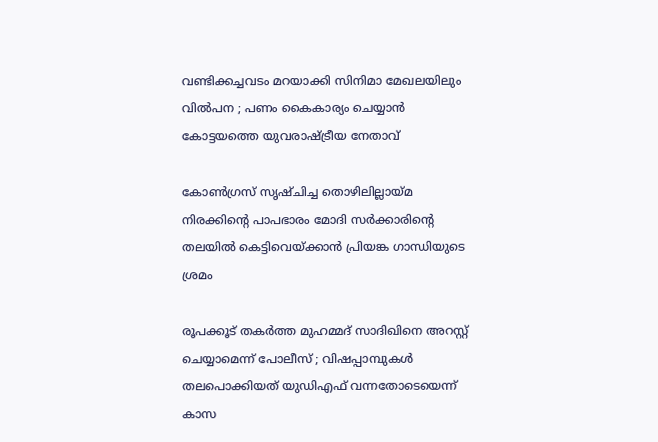വണ്ടിക്കച്ചവടം മറയാക്കി സിനിമാ മേഖലയിലും വിൽപന ; പണം കൈകാര്യം ചെയ്യാൻ കോട്ടയത്തെ യുവരാഷ്‌ട്രീയ നേതാവ്

കോണ്‍ഗ്രസ് സൃഷ്ചിച്ച തൊഴിലില്ലായ്‌മ നിരക്കിന്റെ പാപഭാരം മോദി സര്‍ക്കാരിന്റെ തലയില്‍ കെട്ടിവെയ്‌ക്കാന്‍ പ്രിയങ്ക ഗാന്ധിയുടെ ശ്രമം

രൂപക്കൂട് തകർത്ത മുഹമ്മദ് സാദിഖിനെ അറസ്റ്റ് ചെയ്യാമെന്ന് പോലീസ് ; വിഷപ്പാമ്പുകൾ തലപൊക്കിയത് യുഡിഎഫ് വന്നതോടെയെന്ന് കാസ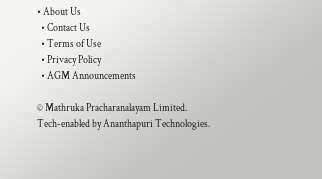• About Us
  • Contact Us
  • Terms of Use
  • Privacy Policy
  • AGM Announcements

© Mathruka Pracharanalayam Limited.
Tech-enabled by Ananthapuri Technologies.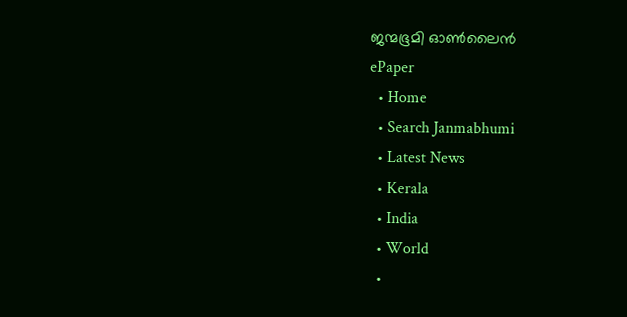ജന്മഭൂമി ഓണ്‍ലൈന്‍
ePaper
  • Home
  • Search Janmabhumi
  • Latest News
  • Kerala
  • India
  • World
  •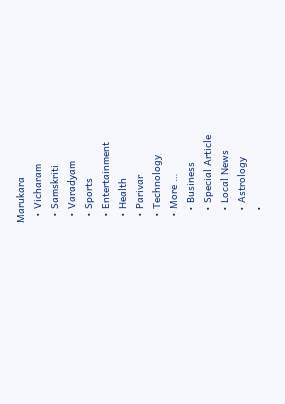Marukara
  • Vicharam
  • Samskriti
  • Varadyam
  • Sports
  • Entertainment
  • Health
  • Parivar
  • Technology
  • More …
    • Business
    • Special Article
    • Local News
    • Astrology
    •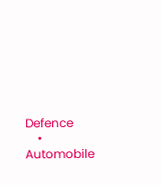Defence
    • Automobile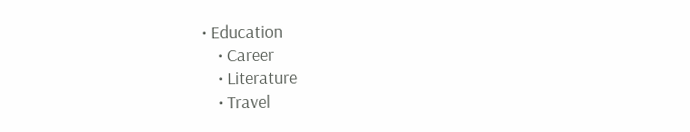• Education
    • Career
    • Literature
    • Travel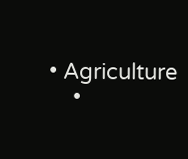• Agriculture
    •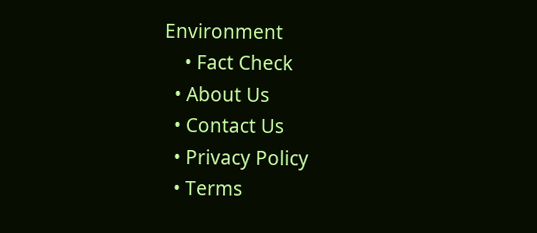Environment
    • Fact Check
  • About Us
  • Contact Us
  • Privacy Policy
  • Terms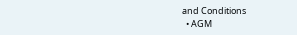and Conditions
  • AGM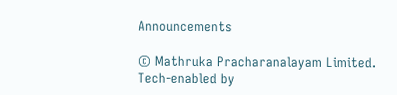Announcements

© Mathruka Pracharanalayam Limited.
Tech-enabled by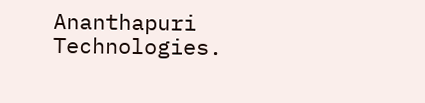Ananthapuri Technologies.